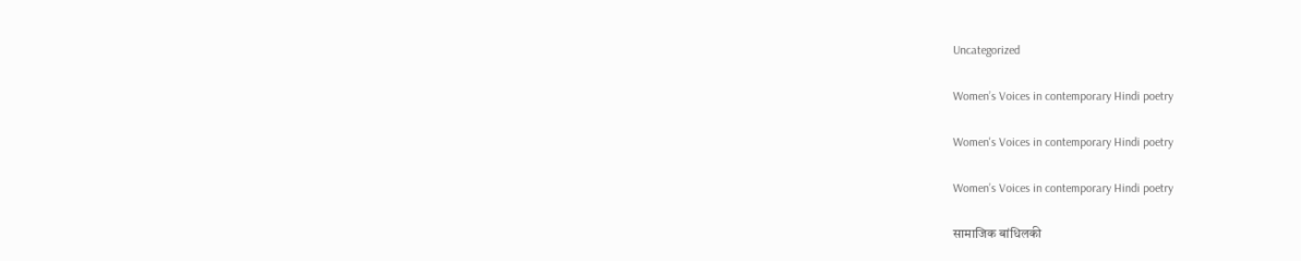Uncategorized

Women’s Voices in contemporary Hindi poetry

Women's Voices in contemporary Hindi poetry

Women’s Voices in contemporary Hindi poetry

सामाजिक बांधिलकी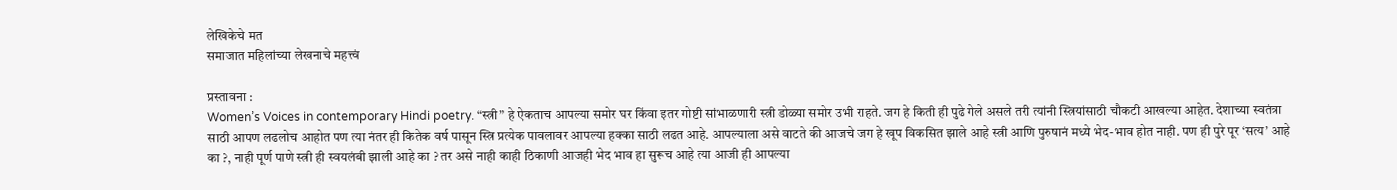लेखिकेचे मत
समाजात महिलांच्या लेखनाचे महत्त्वं

प्रस्तावना :
Women’s Voices in contemporary Hindi poetry. “स्त्री” हे ऐकताच आपल्या समोर घर किंवा इतर गोष्टी सांभाळणारी स्त्री डोळ्या समोर उभी राहते. जग हे किती ही पुढे गेले असले तरी त्यांनी स्त्रियांसाठी चौकटी आखल्या आहेत. देशाच्या स्वतंत्रा साठी आपण लढलोच आहोत पण त्या नंतर ही कितेक वर्ष पासून स्त्रि प्रत्येक पावलावर आपल्या हक्का साठी लढत आहे. आपल्याला असे वाटते की आजचे जग हे खूप विकसित झाले आहे स्त्री आणि पुरुषानं मध्ये भेद-भाव होत नाही. पण ही पुरे पूर ‘सत्य’ आहे का ?, नाही पूर्ण पाणे स्त्री ही स्वयलंबी झाली आहे का ? तर असे नाही काही ठिकाणी आजही भेद भाव हा सुरूच आहे त्या आजी ही आपल्या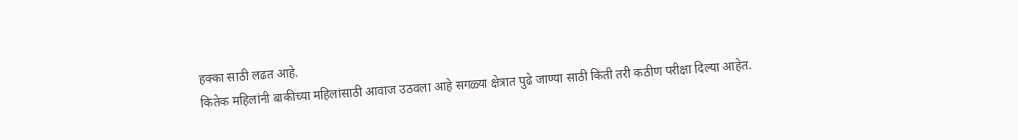हक्का साठी लढत आहे.
कितेक महिलांनी बाकीच्या महिलांसाठी आवाज उठवला आहे सगळ्या क्षेत्रात पुढे जाण्या साठी किती तरी कठीण परीक्षा दिल्या आहेत.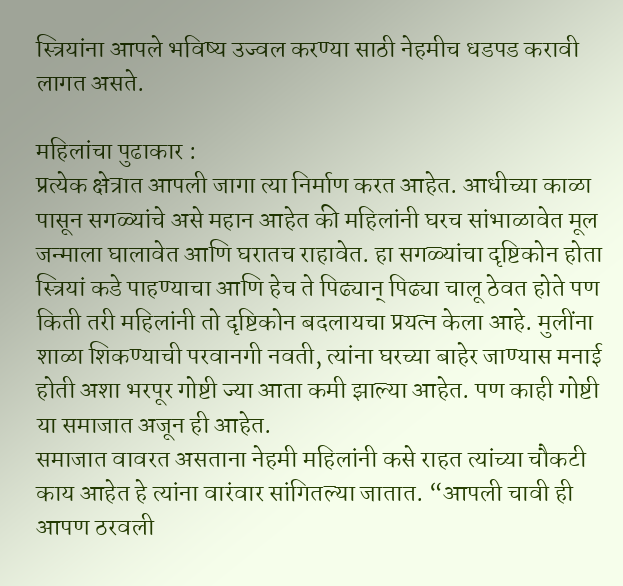स्त्रियांना आपले भविष्य उज्वल करण्या साठी नेहमीच धडपड करावी लागत असते.

महिलांचा पुढाकार :
प्रत्येक क्षेत्रात आपली जागा त्या निर्माण करत आहेत. आधीच्या काळा पासून सगळ्यांचे असे महान आहेत की महिलांनी घरच सांभाळावेत मूल जन्माला घालावेत आणि घरातच राहावेत. हा सगळ्यांचा दृष्टिकोन होता स्त्रियां कडे पाहण्याचा आणि हेच ते पिढ्यान् पिढ्या चालू ठेवत होते पण किती तरी महिलांनी तो दृष्टिकोन बदलायचा प्रयत्न केला आहे. मुलींना शाळा शिकण्याची परवानगी नवती, त्यांना घरच्या बाहेर जाण्यास मनाई होती अशा भरपूर गोष्टी ज्या आता कमी झाल्या आहेत. पण काही गोष्टी या समाजात अजून ही आहेत.
समाजात वावरत असताना नेहमी महिलांनी कसे राहत त्यांच्या चौकटी काय आहेत हे त्यांना वारंवार सांगितल्या जातात. “आपली चावी ही आपण ठरवली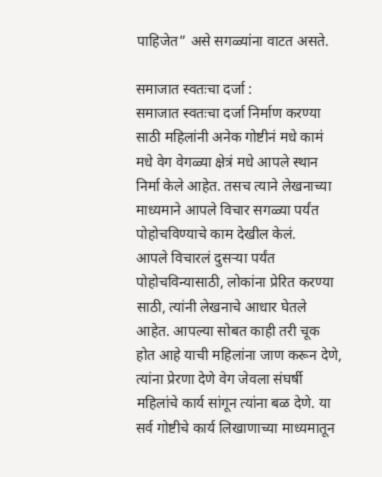पाहिजेत” असे सगळ्यांना वाटत असते.

समाजात स्वतःचा दर्जा :
समाजात स्वतःचा दर्जा निर्माण करण्या साठी महिलांनी अनेक गोष्टीनं मधे कामं मधे वेग वेगळ्या क्षेत्रं मधे आपले स्थान निर्मा केले आहेत. तसच त्याने लेखनाच्या माध्यमाने आपले विचार सगळ्या पर्यंत पोहोचविण्याचे काम देखील केलं.
आपले विचारलं दुसऱ्या पर्यंत पोहोचविन्यासाठी, लोकांना प्रेरित करण्या साठी, त्यांनी लेखनाचे आधार घेतले आहेत. आपल्या सोबत काही तरी चूक होत आहे याची महिलांना जाण करून देणे, त्यांना प्रेरणा देणे वेग जेवला संघर्षी महिलांचे कार्य सांगून त्यांना बळ देणे. या सर्व गोष्टीचे कार्य लिखाणाच्या माध्यमातून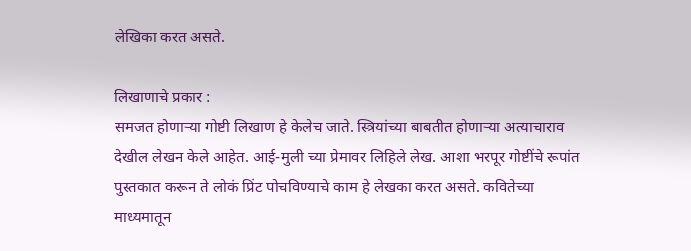लेखिका करत असते.

लिखाणाचे प्रकार :
समजत होणाऱ्या गोष्टी लिखाण हे केलेच जाते. स्त्रियांच्या बाबतीत होणाऱ्या अत्याचाराव देखील लेखन केले आहेत. आई-मुली च्या प्रेमावर लिहिले लेख. आशा भरपूर गोष्टींचे रूपांत पुस्तकात करून ते लोकं प्रिंट पोचविण्याचे काम हे लेखका करत असते. कवितेच्या माध्यमातून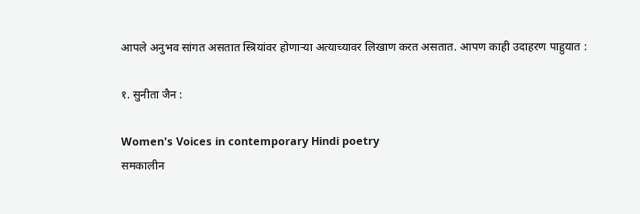आपले अनुभव सांगत असतात स्त्रियांवर होणाऱ्या अत्याच्यावर लिखाण करत असतात. आपण काही उदाहरण पाहुयात :

१. सुनीता जैन :

Women's Voices in contemporary Hindi poetry
समकालीन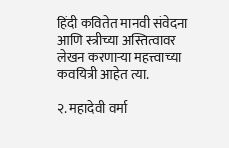हिंदी कवितेत मानवी संवेदना आणि स्त्रीच्या अस्तित्वावर लेखन करणाऱ्या महत्त्वाच्या कवयित्री आहेत त्या.

२. महादेवी वर्मा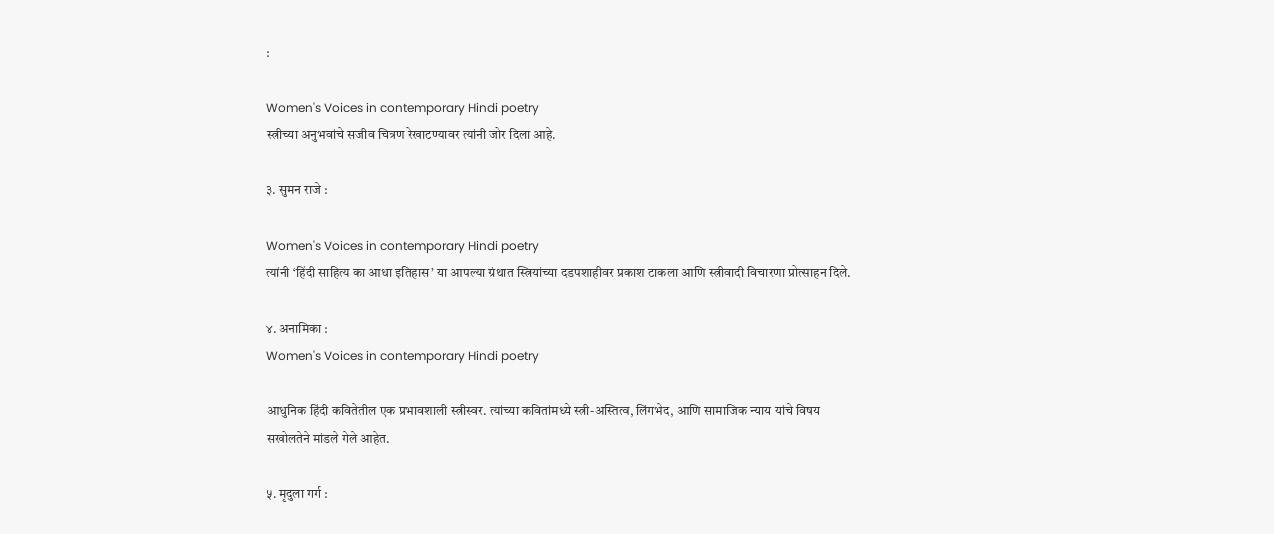:

Women's Voices in contemporary Hindi poetry
स्त्रीच्या अनुभवांचे सजीव चित्रण रेखाटण्यावर त्यांनी जोर दिला आहे.

३. सुमन राजे :

Women's Voices in contemporary Hindi poetry
त्यांनी ‘हिंदी साहित्य का आधा इतिहास’ या आपल्या ग्रंथात स्त्रियांच्या दडपशाहीवर प्रकाश टाकला आणि स्त्रीवादी विचारणा प्रोत्साहन दिले.

४. अनामिका :
Women's Voices in contemporary Hindi poetry

आधुनिक हिंदी कवितेतील एक प्रभावशाली स्त्रीस्वर. त्यांच्या कवितांमध्ये स्त्री-अस्तित्व, लिंगभेद, आणि सामाजिक न्याय यांचे विषय सखोलतेने मांडले गेले आहेत.

५. मृदुला गर्ग :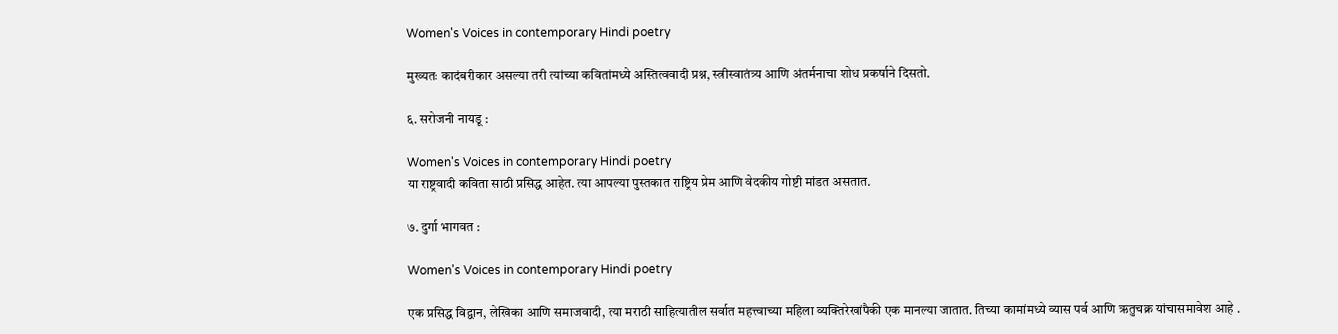Women's Voices in contemporary Hindi poetry

मुख्यतः कादंबरीकार असल्या तरी त्यांच्या कवितांमध्ये अस्तित्ववादी प्रश्न, स्त्रीस्वातंत्र्य आणि अंतर्मनाचा शोध प्रकर्षाने दिसतो.

६. सरोजनी नायडू :

Women's Voices in contemporary Hindi poetry
या राष्ट्रवादी कविता साठी प्रसिद्ध आहेत. त्या आपल्या पुस्तकात राष्ट्रिय प्रेम आणि वेदकीय गोष्टी मांडत असतात.

७. दुर्गा भागवत :

Women's Voices in contemporary Hindi poetry

एक प्रसिद्ध विद्वान, लेखिका आणि समाजवादी, त्या मराठी साहित्यातील सर्वात महत्त्वाच्या महिला व्यक्तिरेखांपैकी एक मानल्या जातात. तिच्या कामांमध्ये व्यास पर्व आणि ऋतुचक्र यांचासमावेश आहे .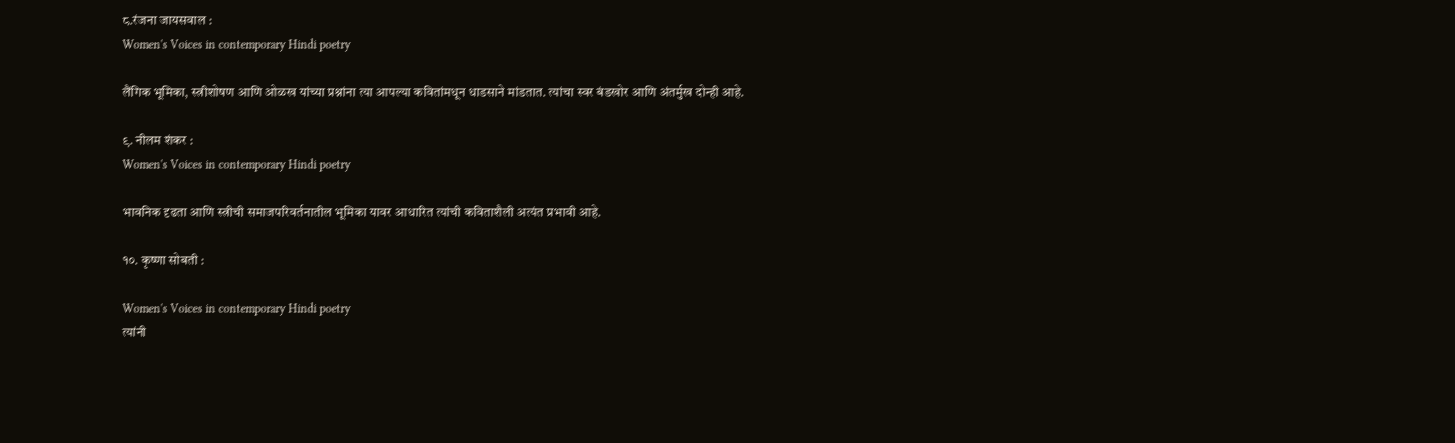८.रंजना जायसवाल :
Women's Voices in contemporary Hindi poetry

लैंगिक भूमिका, स्त्रीशोषण आणि ओळख यांच्या प्रश्नांना त्या आपल्या कवितांमधून धाडसाने मांडतात. त्यांचा स्वर बंडखोर आणि अंतर्मुख दोन्ही आहे.

९. नीलम शंकर :
Women's Voices in contemporary Hindi poetry

भावनिक दृढता आणि स्त्रीची समाजपरिवर्तनातील भूमिका यावर आधारित त्यांची कविताशैली अत्यंत प्रभावी आहे.

१०. कृष्णा सोबती :

Women's Voices in contemporary Hindi poetry
त्यांनी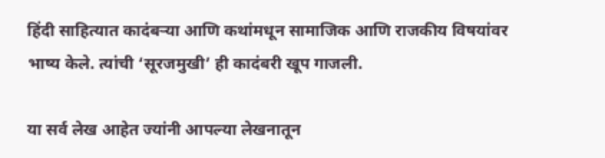हिंदी साहित्यात कादंबऱ्या आणि कथांमधून सामाजिक आणि राजकीय विषयांवर भाष्य केले. त्यांची ‘सूरजमुखी’ ही कादंबरी खूप गाजली.

या सर्व लेख आहेत ज्यांनी आपल्या लेखनातून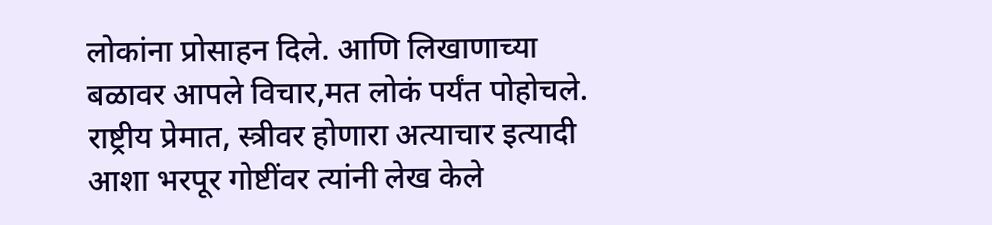लोकांना प्रोसाहन दिले. आणि लिखाणाच्या बळावर आपले विचार,मत लोकं पर्यंत पोहोचले. राष्ट्रीय प्रेमात, स्त्रीवर होणारा अत्याचार इत्यादी आशा भरपूर गोष्टींवर त्यांनी लेख केले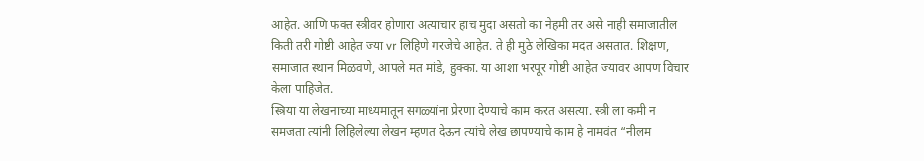आहेत. आणि फक्त स्त्रीवर होणारा अत्याचार हाच मुदा असतो का नेहमी तर असे नाही समाजातील किती तरी गोष्टी आहेत ज्या vr लिहिणे गरजेचे आहेत. ते ही मुठे लेखिका मदत असतात. शिक्षण, समाजात स्थान मिळवणे, आपले मत मांडे, हुक्का. या आशा भरपूर गोष्टी आहेत ज्यावर आपण विचार केला पाहिजेत.
स्त्रिया या लेखनाच्या माध्यमातून सगळ्यांना प्रेरणा देण्याचे काम करत असत्या. स्त्री ला कमी न समजता त्यांनी लिहिलेल्या लेखन म्हणत देऊन त्यांचे लेख छापण्याचे काम हे नामवंत “नीलम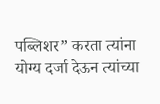पब्लिशर” करता त्यांना योग्य दर्जा देऊन त्यांच्या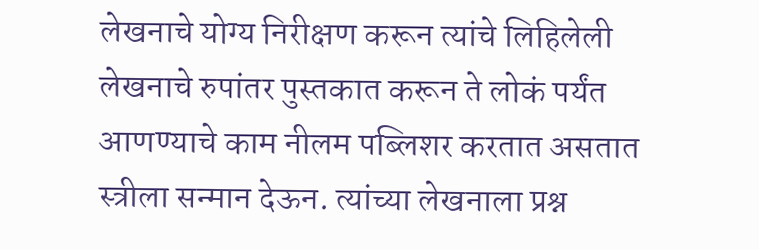लेखनाचे योग्य निरीक्षण करून त्यांचे लिहिलेली लेखनाचे रुपांतर पुस्तकात करून ते लोकं पर्यंत आणण्याचे काम नीलम पब्लिशर करतात असतात स्त्रीला सन्मान देऊन. त्यांच्या लेखनाला प्रश्न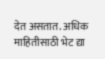देत असतात. अधिक माहितीसाठी भेट द्या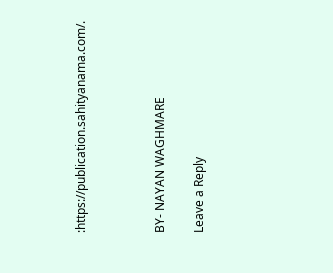:https://publication.sahityanama.com/.



BY- NAYAN WAGHMARE

Leave a Reply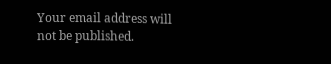Your email address will not be published.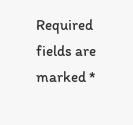Required fields are marked *